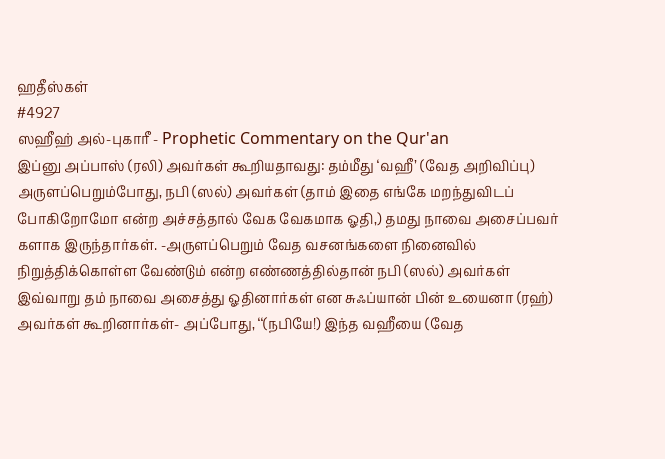ஹதீஸ்கள்
#4927
ஸஹீஹ் அல்-புகாரீ - Prophetic Commentary on the Qur'an
இப்னு அப்பாஸ் (ரலி) அவர்கள் கூறியதாவது: தம்மீது ‘வஹீ’ (வேத அறிவிப்பு) அருளப்பெறும்போது, நபி (ஸல்) அவர்கள் (தாம் இதை எங்கே மறந்துவிடப் போகிறோமோ என்ற அச்சத்தால் வேக வேகமாக ஓதி,) தமது நாவை அசைப்பவர் களாக இருந்தார்கள். -அருளப்பெறும் வேத வசனங்களை நினைவில் நிறுத்திக்கொள்ள வேண்டும் என்ற எண்ணத்தில்தான் நபி (ஸல்) அவர்கள் இவ்வாறு தம் நாவை அசைத்து ஓதினார்கள் என சுஃப்யான் பின் உயைனா (ரஹ்) அவர்கள் கூறினார்கள்- அப்போது, ‘‘(நபியே!) இந்த வஹீயை (வேத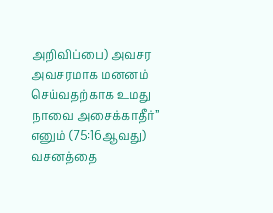அறிவிப்பை) அவசர அவசரமாக மனனம் செய்வதற்காக உமது நாவை அசைக்காதீர்” எனும் (75:16ஆவது) வசனத்தை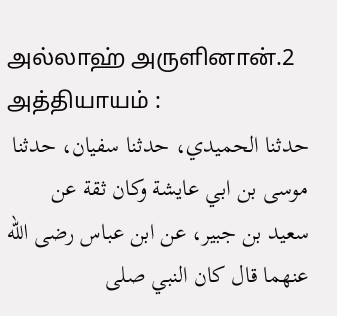அல்லாஹ் அருளினான்.2 அத்தியாயம் :
حدثنا الحميدي، حدثنا سفيان، حدثنا موسى بن ابي عايشة وكان ثقة عن سعيد بن جبير، عن ابن عباس رضى الله عنهما قال كان النبي صلى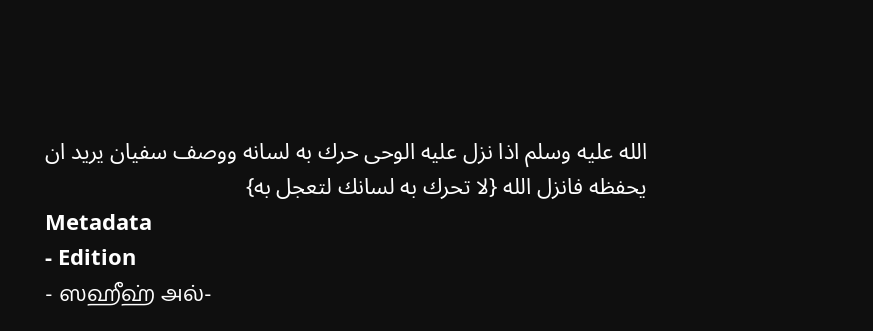الله عليه وسلم اذا نزل عليه الوحى حرك به لسانه ووصف سفيان يريد ان يحفظه فانزل الله {لا تحرك به لسانك لتعجل به}
Metadata
- Edition
- ஸஹீஹ் அல்-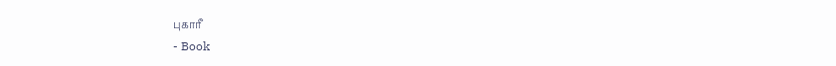புகாரீ
- Book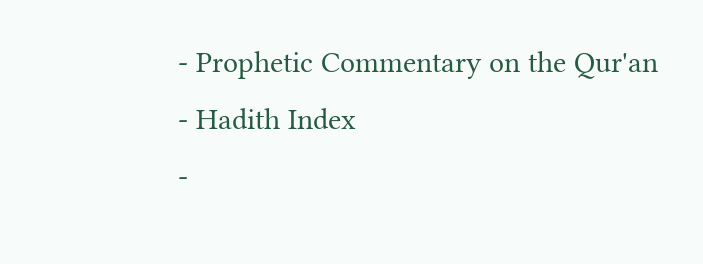- Prophetic Commentary on the Qur'an
- Hadith Index
-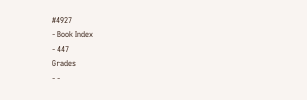#4927
- Book Index
- 447
Grades
- -